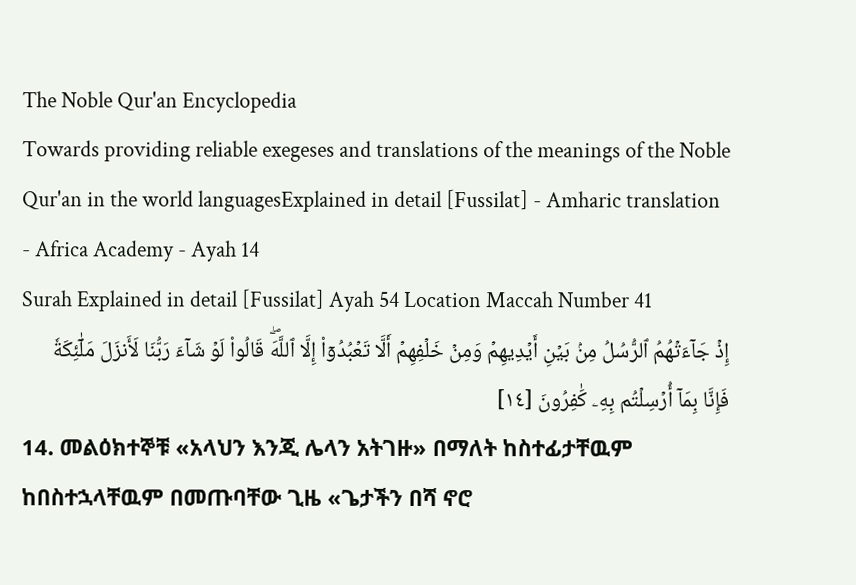The Noble Qur'an Encyclopedia
Towards providing reliable exegeses and translations of the meanings of the Noble Qur'an in the world languagesExplained in detail [Fussilat] - Amharic translation - Africa Academy - Ayah 14
Surah Explained in detail [Fussilat] Ayah 54 Location Maccah Number 41
إِذۡ جَآءَتۡهُمُ ٱلرُّسُلُ مِنۢ بَيۡنِ أَيۡدِيهِمۡ وَمِنۡ خَلۡفِهِمۡ أَلَّا تَعۡبُدُوٓاْ إِلَّا ٱللَّهَۖ قَالُواْ لَوۡ شَآءَ رَبُّنَا لَأَنزَلَ مَلَٰٓئِكَةٗ فَإِنَّا بِمَآ أُرۡسِلۡتُم بِهِۦ كَٰفِرُونَ [١٤]
14. መልዕክተኞቹ «አላህን እንጂ ሌላን አትገዙ» በማለት ከስተፊታቸዉም ከበስተኋላቸዉም በመጡባቸው ጊዜ «ጌታችን በሻ ኖሮ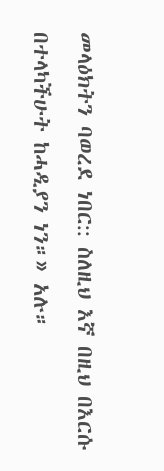መላዕክትን ባወረደ ነበር:: ስለዚህ እኛ በዚህ በእርሱ በተላካችሁት ከሓዲያን ነን።» አሉ።